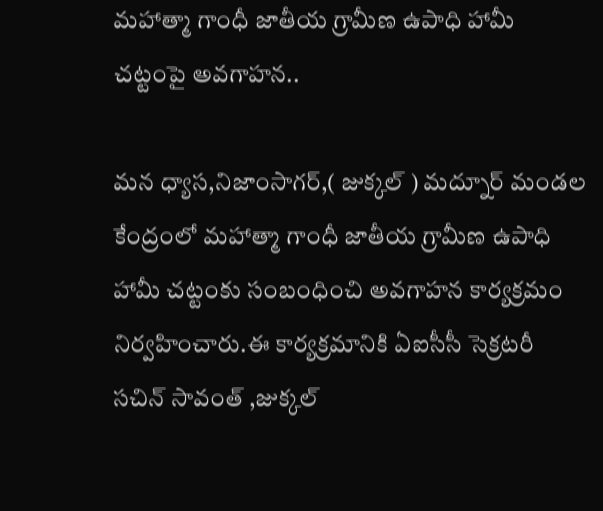మహాత్మా గాంధీ జాతీయ గ్రామీణ ఉపాధి హామీ చట్టంపై అవగాహన..

మన ధ్యాస,నిజాంసాగర్,( జుక్కల్ ) మద్నూర్ మండల కేంద్రంలో మహాత్మా గాంధీ జాతీయ గ్రామీణ ఉపాధి హామీ చట్టంకు సంబంధించి అవగాహన కార్యక్రమం నిర్వహించారు.ఈ కార్యక్రమానికి ఏఐసీసీ సెక్రటరీ సచిన్ సావంత్ ,జుక్కల్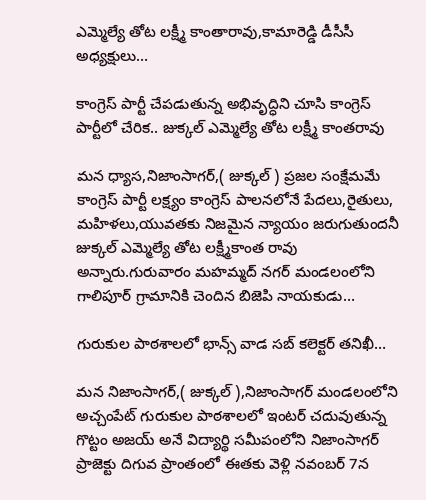ఎమ్మెల్యే తోట లక్ష్మీ కాంతారావు,కామారెడ్డి డీసీసీ అధ్యక్షులు…

కాంగ్రెస్ పార్టీ చేపడుతున్న అభివృద్ధిని చూసి కాంగ్రెస్ పార్టీలో చేరిక.. జుక్కల్ ఎమ్మెల్యే తోట లక్ష్మీ కాంతరావు

మన ధ్యాస,నిజాంసాగర్,( జుక్కల్ ) ప్రజల సంక్షేమమే కాంగ్రెస్ పార్టీ లక్ష్యం కాంగ్రెస్ పాలనలోనే పేదలు,రైతులు, మహిళలు,యువతకు నిజమైన న్యాయం జరుగుతుందనీ జుక్కల్ ఎమ్మెల్యే తోట లక్ష్మీకాంత రావు అన్నారు.గురువారం మహమ్మద్ నగర్ మండలంలోని గాలిపూర్ గ్రామానికి చెందిన బిజెపి నాయకుడు…

గురుకుల పాఠశాలలో భాన్స్ వాడ సబ్ కలెక్టర్ తనిఖీ…

మన నిజాంసాగర్,( జుక్కల్ ),నిజాంసాగర్ మండలంలోని అచ్చంపేట్ గురుకుల పాఠశాలలో ఇంటర్ చదువుతున్న గొట్టం అజయ్ అనే విద్యార్థి సమీపంలోని నిజాంసాగర్ ప్రాజెక్టు దిగువ ప్రాంతంలో ఈతకు వెళ్లి నవంబర్ 7న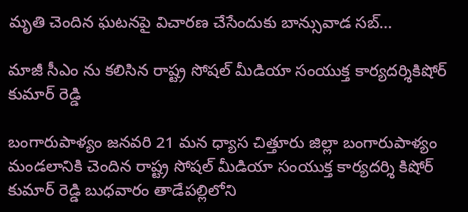మృతి చెందిన ఘటనపై విచారణ చేసేందుకు బాన్సువాడ సబ్…

మాజీ సీఎం ను కలిసిన రాష్ట్ర సోషల్ మీడియా సంయుక్త కార్యదర్శికిషోర్ కుమార్ రెడ్డి

బంగారుపాళ్యం జనవరి 21 మన ధ్యాస చిత్తూరు జిల్లా బంగారుపాళ్యం మండలానికి చెందిన రాష్ట్ర సోషల్ మీడియా సంయుక్త కార్యదర్శి కిషోర్ కుమార్ రెడ్డి బుధవారం తాడేపల్లిలోని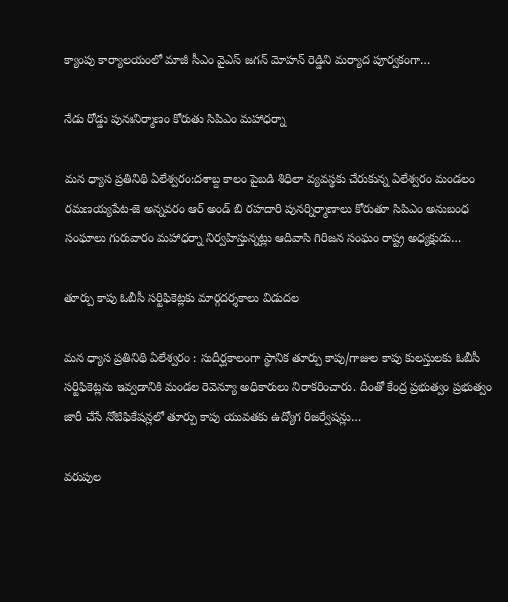క్యాంపు కార్యాలయంలో మాజీ సీఎం వైఎస్ జగన్ మోహన్ రెడ్డిని మర్యాద పూర్వకంగా…

నేడు రోడ్డు పునఃనిర్మాణం కోరుతు సిపిఎం మహాధర్నా

మన ధ్యాస ప్రతినిథి ఏలేశ్వరం:దశాబ్ద కాలం పైబడి శిధిలా వ్యవస్థకు చేరుకున్న ఏలేశ్వరం మండలం రమణయ్యపేట-జె అన్నవరం ఆర్ అండ్ బి రహదారి పునర్నిర్మాణాలు కోరుతూ సిపిఎం అనుబంధ సంఘాలు గురువారం మహాధర్నా నిర్వహిస్తున్నట్లు ఆదివాసి గిరిజన సంఘం రాష్ట్ర అధ్యక్షుడు…

తూర్పు కాపు ఓబీసీ సర్టిఫికెట్లకు మార్గదర్శకాలు విడుదల

మన ధ్యాస ప్రతినిథి ఏలేశ్వరం : సుదీర్ఘకాలంగా స్థానిక తూర్పు కాపు/గాజుల కాపు కులస్తులకు ఓబీసీ సర్టిఫికెట్లను ఇవ్వడానికి మండల రెవెన్యూ అధికారులు నిరాకరించారు. దీంతో కేంద్ర ప్రభుత్వం ప్రభుత్వం జారీ చేసే నోటిఫికేషన్లలో తూర్పు కాపు యువతకు ఉద్యోగ రిజర్వేషన్లు…

వరుపుల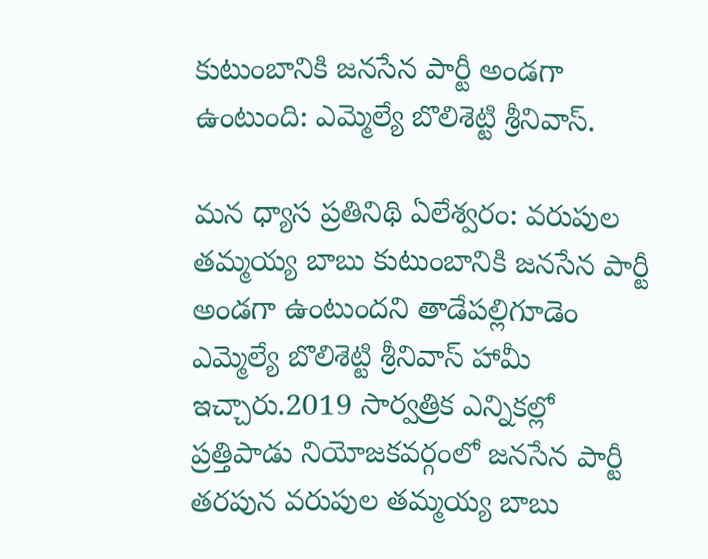కుటుంబానికి జనసేన పార్టీ అండగా ఉంటుంది: ఎమ్మెల్యే బొలిశెట్టి శ్రీనివాస్.

మన ధ్యాస ప్రతినిథి ఏలేశ్వరం: వరుపుల తమ్మయ్య బాబు కుటుంబానికి జనసేన పార్టీ అండగా ఉంటుందని తాడేపల్లిగూడెం ఎమ్మెల్యే బొలిశెట్టి శ్రీనివాస్ హామీ ఇచ్చారు.2019 సార్వత్రిక ఎన్నికల్లో ప్రత్తిపాడు నియోజకవర్గంలో జనసేన పార్టీ తరపున వరుపుల తమ్మయ్య బాబు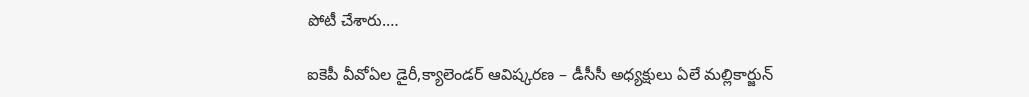పోటీ చేశారు.…

ఐకెపీ వీవోఏల డైరీ,క్యాలెండర్ ఆవిష్కరణ – డీసీసీ అధ్యక్షులు ఏలే మల్లికార్జున్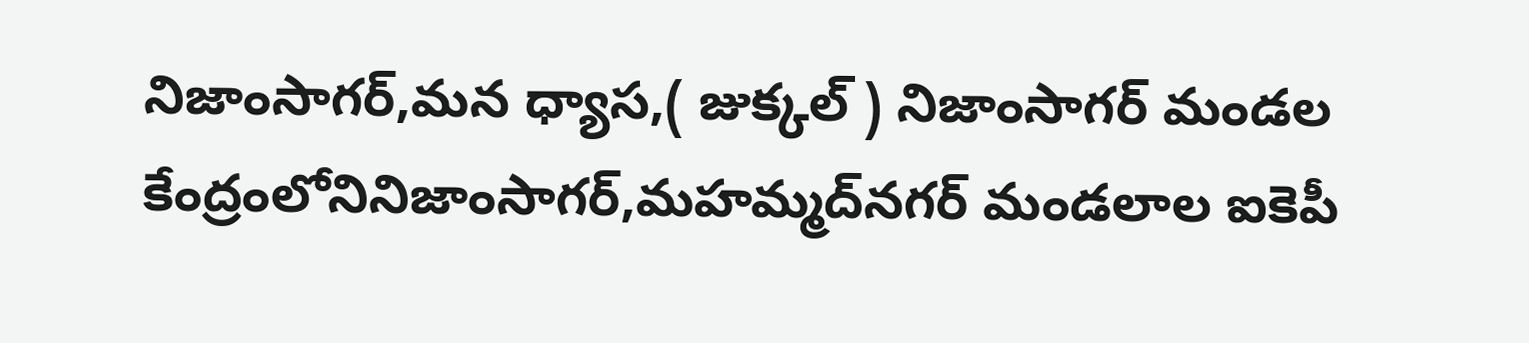నిజాంసాగర్,మన ధ్యాస,( జుక్కల్ ) నిజాంసాగర్ మండల కేంద్రంలోనినిజాంసాగర్,మహమ్మద్‌నగర్ మండలాల ఐకెపీ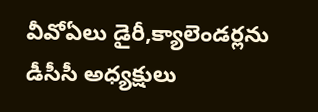వీవోఏలు డైరీ,క్యాలెండర్లను డీసీసీ అధ్యక్షులు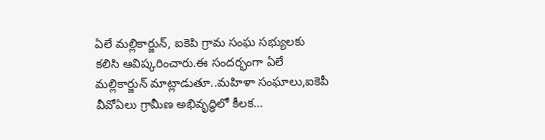ఏలే మల్లికార్జున్, ఐకెపి గ్రామ సంఘ సభ్యులకు కలిసి ఆవిష్కరించారు.ఈ సందర్భంగా ఏలే మల్లికార్జున్ మాట్లాడుతూ..మహిళా సంఘాలు,ఐకెపీ వీవోఏలు గ్రామీణ అభివృద్ధిలో కీలక…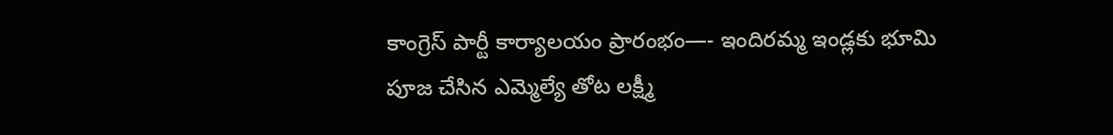కాంగ్రెస్ పార్టీ కార్యాలయం ప్రారంభం—- ఇందిరమ్మ ఇండ్లకు భూమి పూజ చేసిన ఎమ్మెల్యే తోట లక్ష్మీ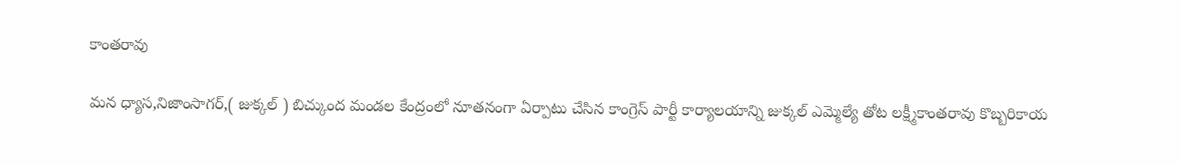కాంతరావు

మన ధ్యాస,నిజాంసాగర్,( జుక్కల్ ) బిచ్కుంద మండల కేంద్రంలో నూతనంగా ఏర్పాటు చేసిన కాంగ్రెస్ పార్టీ కార్యాలయాన్ని జుక్కల్ ఎమ్మెల్యే తోట లక్ష్మీకాంతరావు కొబ్బరికాయ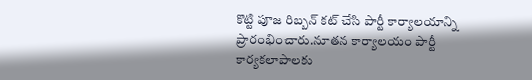కొట్టి పూజ రిబ్బన్ కట్ చేసి పార్టీ కార్యాలయాన్ని ప్రారంభించారు.నూతన కార్యాలయం పార్టీ కార్యకలాపాలకు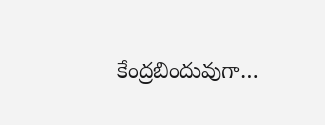కేంద్రబిందువుగా…